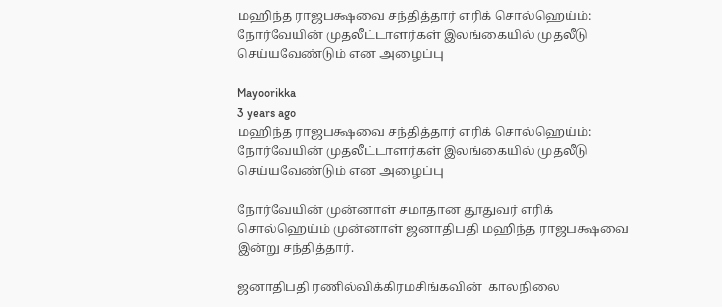மஹிந்த ராஜபக்ஷவை சந்தித்தார் எரிக் சொல்ஹெய்ம்: நோர்வேயின் முதலீட்டாளர்கள் இலங்கையில் முதலீடு செய்யவேண்டும் என அழைப்பு

Mayoorikka
3 years ago
மஹிந்த ராஜபக்ஷவை சந்தித்தார் எரிக் சொல்ஹெய்ம்: நோர்வேயின் முதலீட்டாளர்கள் இலங்கையில் முதலீடு செய்யவேண்டும் என அழைப்பு

நோர்வேயின் முன்னாள் சமாதான தூதுவர் எரிக் சொல்ஹெய்ம் முன்னாள் ஜனாதிபதி மஹிந்த ராஜபக்ஷவை இன்று சந்தித்தார்.

ஜனாதிபதி ரணில்விக்கிரமசிங்கவின்  காலநிலை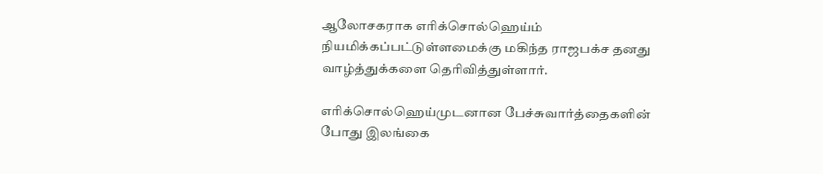ஆலோசகராக எரிக்சொல்ஹெய்ம் நியமிக்கப்பட்டுள்ளமைக்கு மகிந்த ராஜபக்ச தனது வாழ்த்துக்களை தெரிவித்துள்ளார்.

எரிக்சொல்ஹெய்முடனான பேச்சுவார்த்தைகளின் போது இலங்கை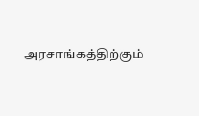அரசாங்கத்திற்கும்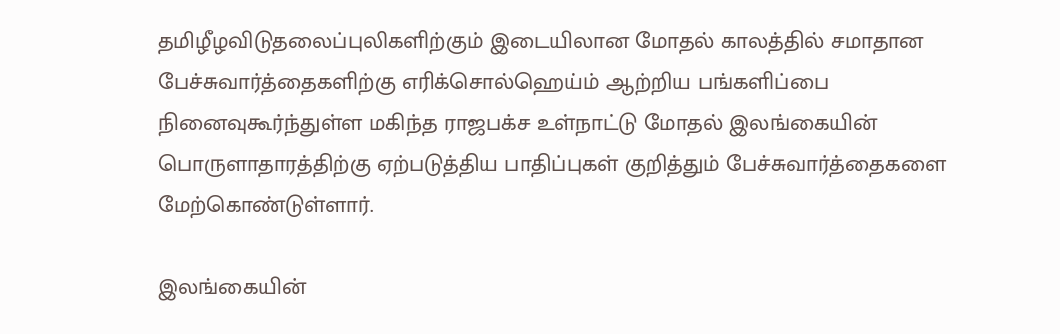தமிழீழவிடுதலைப்புலிகளிற்கும் இடையிலான மோதல் காலத்தில் சமாதான பேச்சுவார்த்தைகளிற்கு எரிக்சொல்ஹெய்ம் ஆற்றிய பங்களிப்பை நினைவுகூர்ந்துள்ள மகிந்த ராஜபக்ச உள்நாட்டு மோதல் இலங்கையின் பொருளாதாரத்திற்கு ஏற்படுத்திய பாதிப்புகள் குறித்தும் பேச்சுவார்த்தைகளை மேற்கொண்டுள்ளார்.

இலங்கையின்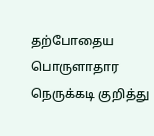தற்போதைய பொருளாதார நெருக்கடி குறித்து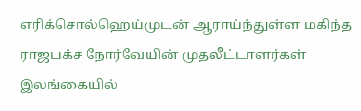எரிக்சொல்ஹெய்முடன் ஆராய்ந்துள்ள மகிந்த ராஜபக்ச நோர்வேயின் முதலீட்டாளர்கள் இலங்கையில்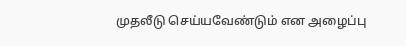முதலீடு செய்யவேண்டும் என அழைப்பு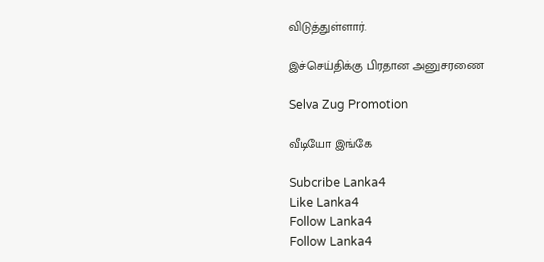விடுத்துள்ளார்.

இச்செய்திக்கு பிரதான அனுசரணை

Selva Zug Promotion

வீடியோ இங்கே

Subcribe Lanka4
Like Lanka4
Follow Lanka4
Follow Lanka4